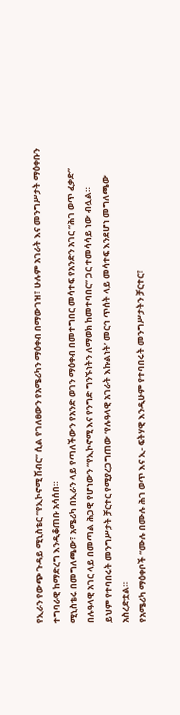የኢራን የውጭ ጉዳይ ሚኒስቴር “የኢኮኖሚ ሽብር” ሲል የገለፀውን የአሜሪካን ማዕቀብ በማውገዝ፣ ሁሉም አገራት እና መንግሥታት ማዕቀቡን ተግባራዊ ከማድረግ እንዲቆጠቡ አሳሰበ።
ሚኒስቴሩ በመግለጫው፣ አሜሪካ በኢራን ላይ የጣለችውን የአንድ ወገን ማዕቀብ በመተግበር መሳተፍ የአንድን አገር “ሕገ ወጥ ፈቃድ” በሉዓላዊ አገር ላይ በመጣል ሕጋዊ የሆነውን “የኢኮኖሚ እና የንግድ ግንኙነትን ለማወክ ከመተባበር” ጋር ተመሳሳይ ነው ብሏል።
ይህም የተባበሩት መንግሥታት ቻርተር የሚያረጋግጠው ‘የሉዓላዊ አገራት እኩልነት’ መርኅ ጥሰት ላይ መሳተፍ እንደሆነ መግለጫው አስረድቷል።
የአሜሪካ ማዕቀቦች “ሙሉ በሙሉ ሕገ ወጥ እና ኢ- ፍትሃዊ እንዲሁም የተባበሩት መንግሥታትን ቻርተር፣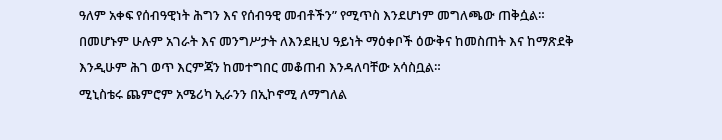ዓለም አቀፍ የሰብዓዊነት ሕግን እና የሰብዓዊ መብቶችን” የሚጥስ እንደሆነም መግለጫው ጠቅሷል።
በመሆኑም ሁሉም አገራት እና መንግሥታት ለእንደዚህ ዓይነት ማዕቀቦች ዕውቅና ከመስጠት እና ከማጽደቅ እንዲሁም ሕገ ወጥ እርምጃን ከመተግበር መቆጠብ እንዳለባቸው አሳስቧል።
ሚኒስቴሩ ጨምሮም አሜሪካ ኢራንን በኢኮኖሚ ለማግለል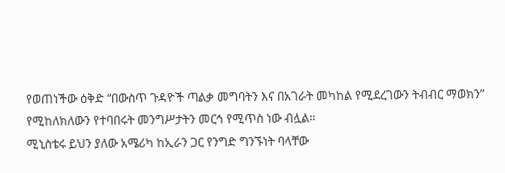የወጠነችው ዕቅድ “በውስጥ ጉዳዮች ጣልቃ መግባትን እና በአገራት መካከል የሚደረገውን ትብብር ማወክን” የሚከለክለውን የተባበሩት መንግሥታትን መርኅ የሚጥስ ነው ብሏል።
ሚኒስቴሩ ይህን ያለው አሜሪካ ከኢራን ጋር የንግድ ግንኙነት ባላቸው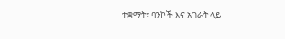ተቋማት፣ ባንኮች እና አገራት ላይ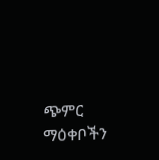ጭምር ማዕቀቦችን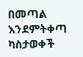በመጣል እንደምትቀጣ ካስታወቀች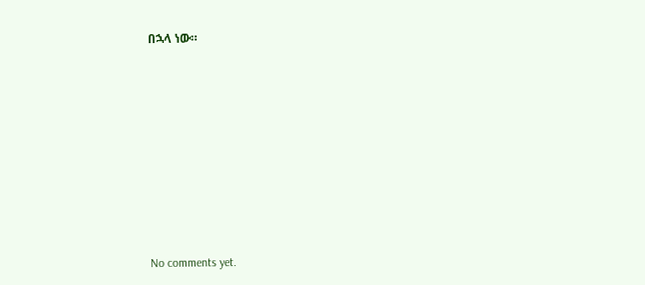በኋላ ነው።









No comments yet.